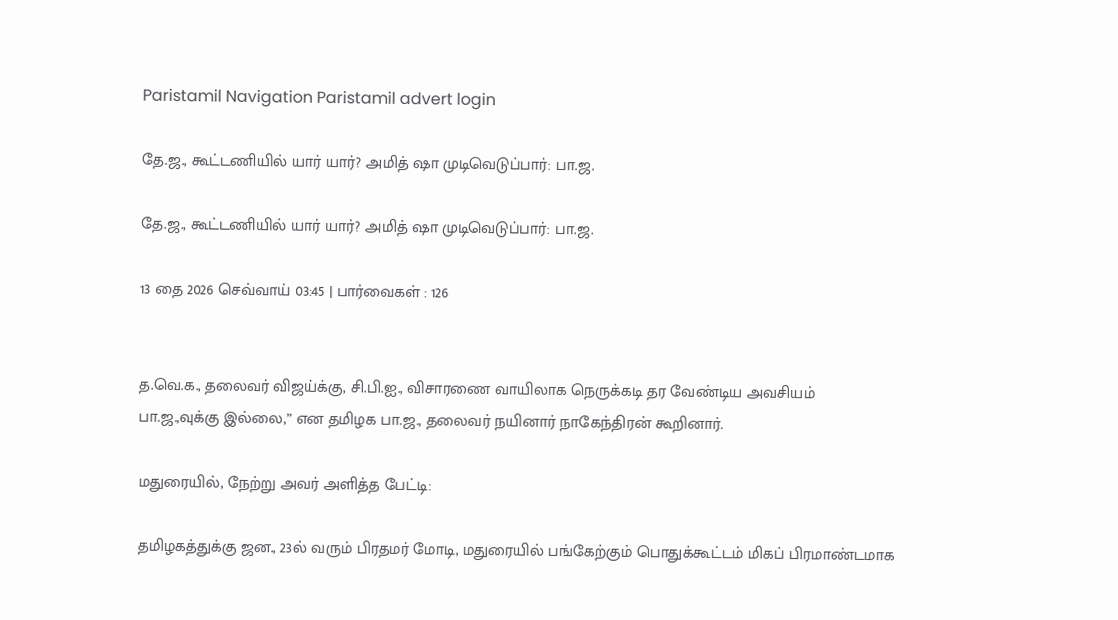Paristamil Navigation Paristamil advert login

தே.ஜ., கூட்டணியில் யார் யார்? அமித் ஷா முடிவெடுப்பார்: பா.ஜ.

தே.ஜ., கூட்டணியில் யார் யார்? அமித் ஷா முடிவெடுப்பார்: பா.ஜ.

13 தை 2026 செவ்வாய் 03:45 | பார்வைகள் : 126


த.வெ.க., தலைவர் விஜய்க்கு, சி.பி.ஐ., விசாரணை வாயிலாக நெருக்கடி தர வேண்டிய அவசியம் பா.ஜ.,வுக்கு இல்லை,” என தமிழக பா.ஜ., தலைவர் நயினார் நாகேந்திரன் கூறினார்.

மதுரையில், நேற்று அவர் அளித்த பேட்டி:

தமிழகத்துக்கு ஜன., 23ல் வரும் பிரதமர் மோடி, மதுரையில் பங்கேற்கும் பொதுக்கூட்டம் மிகப் பிரமாண்டமாக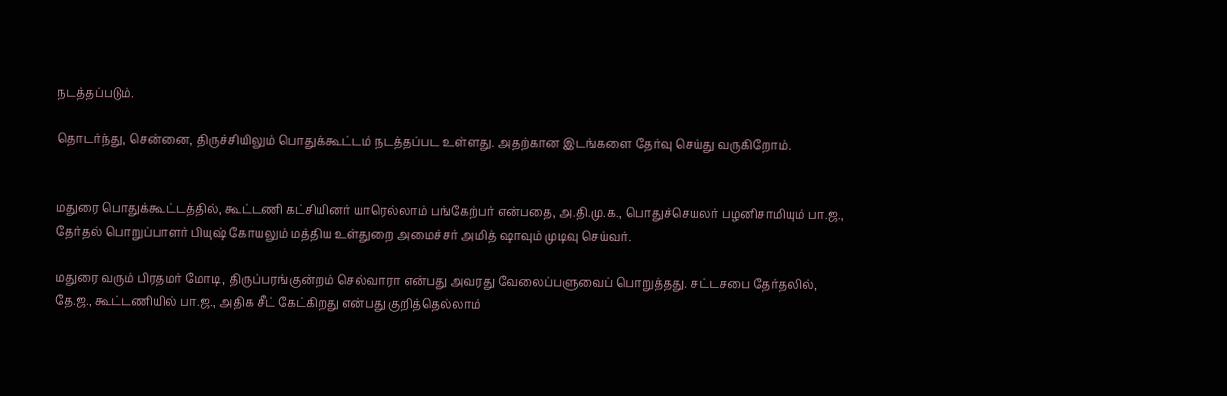நடத்தப்படும்.

தொடர்ந்து, சென்னை, திருச்சியிலும் பொதுக்கூட்டம் நடத்தப்பட உள்ளது. அதற்கான இடங்களை தேர்வு செய்து வருகிறோம்.


மதுரை பொதுக்கூட்டத்தில், கூட்டணி கட்சியினர் யாரெல்லாம் பங்கேற்பர் என்பதை, அ.தி.மு.க., பொதுச்செயலர் பழனிசாமியும் பா.ஜ., தேர்தல் பொறுப்பாளர் பியுஷ் கோயலும் மத்திய உள்துறை அமைச்சர் அமித் ஷாவும் முடிவு செய்வர்.

மதுரை வரும் பிரதமர் மோடி, திருப்பரங்குன்றம் செல்வாரா என்பது அவரது வேலைப்பளுவைப் பொறுத்தது. சட்டசபை தேர்தலில், தே.ஜ., கூட்டணியில் பா.ஜ., அதிக சீட் கேட்கிறது என்பது குறித்தெல்லாம்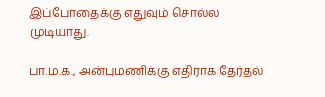இப்போதைக்கு எதுவும் சொல்ல முடியாது.

பா.ம.க., அன்புமணிக்கு எதிராக தேர்தல்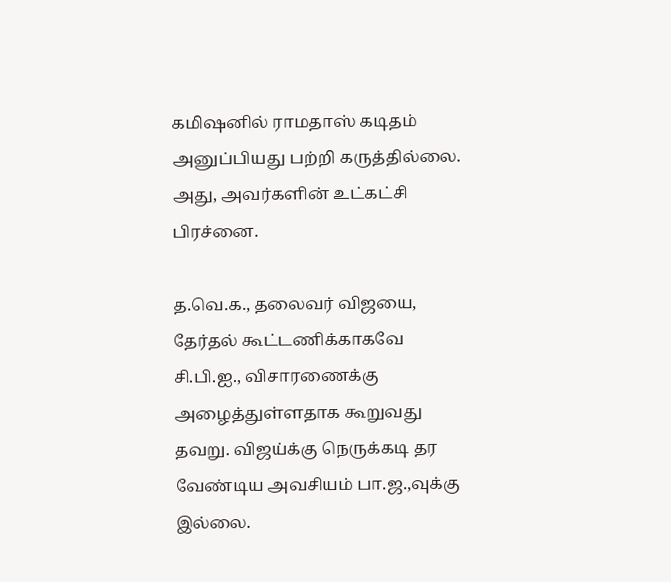கமிஷனில் ராமதாஸ் கடிதம் அனுப்பியது பற்றி கருத்தில்லை. அது, அவர்களின் உட்கட்சி பிரச்னை.

த.வெ.க., தலைவர் விஜயை, தேர்தல் கூட்டணிக்காகவே சி.பி.ஐ., விசாரணைக்கு அழைத்துள்ளதாக கூறுவது தவறு. விஜய்க்கு நெருக்கடி தர வேண்டிய அவசியம் பா.ஜ.,வுக்கு இல்லை.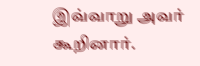இவ்வாறு அவர் கூறினார்.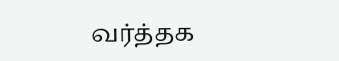வர்த்தக‌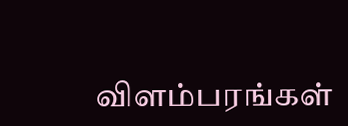விளம்பரங்கள்